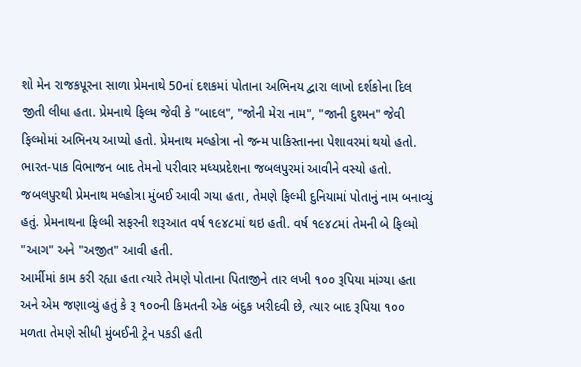શો મેન રાજકપૂરના સાળા પ્રેમનાથે 50નાં દશકમાં પોતાના અભિનય દ્વારા લાખો દર્શકોના દિલ જીતી લીધા હતા. પ્રેમનાથે ફિલ્મ જેવી કે "બાદલ", "જોની મેરા નામ", "જાની દુશ્મન" જેવી ફિલ્મોમાં અભિનય આપ્યો હતો. પ્રેમનાથ મલ્હોત્રા નો જન્મ પાકિસ્તાનના પેશાવરમાં થયો હતો. ભારત-પાક વિભાજન બાદ તેમનો પરીવાર મધ્યપ્રદેશના જબલપુરમાં આવીને વસ્યો હતો. જબલપુરથી પ્રેમનાથ મલ્હોત્રા મુંબઈ આવી ગયા હતા, તેમણે ફિલ્મી દુનિયામાં પોતાનું નામ બનાવ્યું હતું. પ્રેમનાથના ફિલ્મી સફરની શરૂઆત વર્ષ ૧૯૪૮માં થઇ હતી. વર્ષ ૧૯૪૮માં તેમની બે ફિલ્મો "આગ" અને "અજીત" આવી હતી.
આર્મીમાં કામ કરી રહ્યા હતા ત્યારે તેમણે પોતાના પિતાજીને તાર લખી ૧૦૦ રૂપિયા માંગ્યા હતા અને એમ જણાવ્યું હતું કે રૂ ૧૦૦ની કિમતની એક બંદુક ખરીદવી છે, ત્યાર બાદ રૂપિયા ૧૦૦ મળતા તેમણે સીધી મુંબઈની ટ્રેન પકડી હતી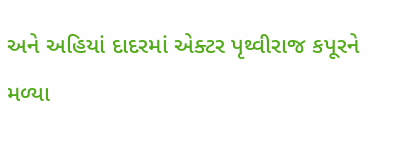અને અહિયાં દાદરમાં એક્ટર પૃથ્વીરાજ કપૂરને મળ્યા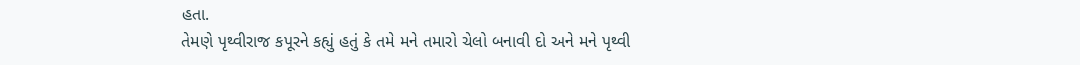હતા.
તેમણે પૃથ્વીરાજ કપૂરને કહ્યું હતું કે તમે મને તમારો ચેલો બનાવી દો અને મને પૃથ્વી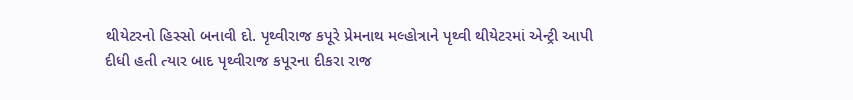થીયેટરનો હિસ્સો બનાવી દો. પૃથ્વીરાજ કપૂરે પ્રેમનાથ મલ્હોત્રાને પૃથ્વી થીયેટરમાં એન્ટ્રી આપી દીધી હતી ત્યાર બાદ પૃથ્વીરાજ કપૂરના દીકરા રાજ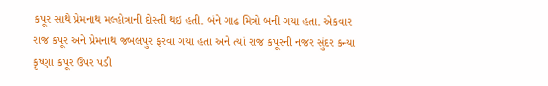કપૂર સાથે પ્રેમનાથ મલ્હોત્રાની દોસ્તી થઇ હતી. બંને ગાઢ મિત્રો બની ગયા હતા. એકવાર રાજ કપૂર અને પ્રેમનાથ જબલપુર ફરવા ગયા હતા અને ત્યાં રાજ કપૂરની નજર સુંદર કન્યા કૃષ્ણા કપૂર ઉપર પડી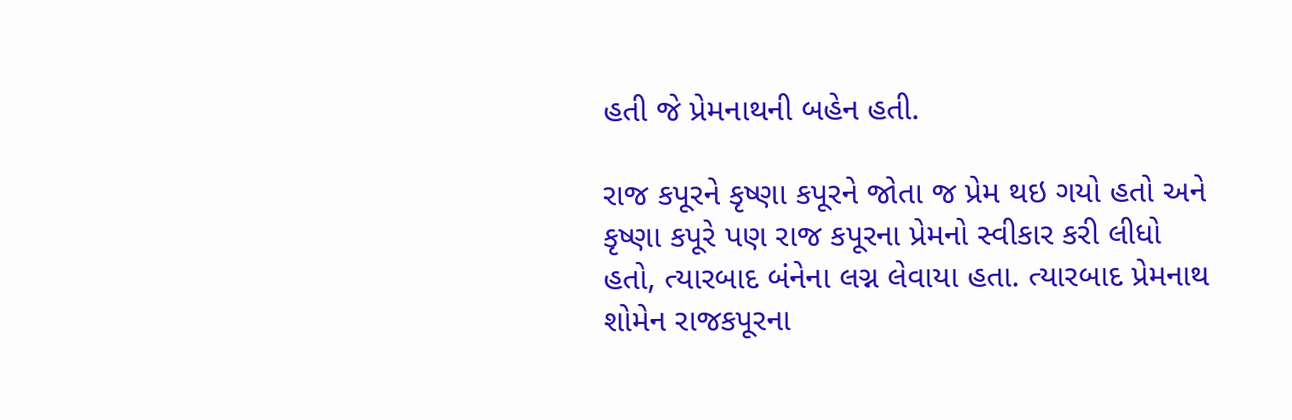હતી જે પ્રેમનાથની બહેન હતી.

રાજ કપૂરને કૃષ્ણા કપૂરને જોતા જ પ્રેમ થઇ ગયો હતો અને કૃષ્ણા કપૂરે પણ રાજ કપૂરના પ્રેમનો સ્વીકાર કરી લીધો હતો, ત્યારબાદ બંનેના લગ્ન લેવાયા હતા. ત્યારબાદ પ્રેમનાથ શોમેન રાજકપૂરના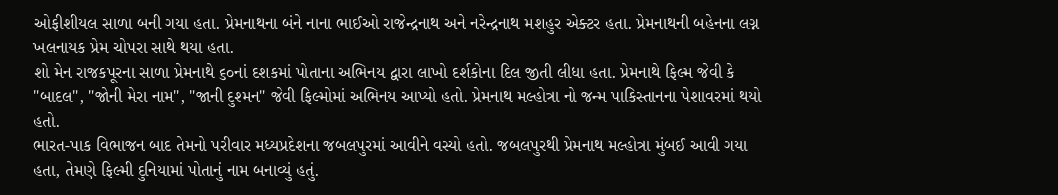ઓફીશીયલ સાળા બની ગયા હતા. પ્રેમનાથના બંને નાના ભાઈઓ રાજેન્દ્રનાથ અને નરેન્દ્રનાથ મશહુર એક્ટર હતા. પ્રેમનાથની બહેનના લગ્ન ખલનાયક પ્રેમ ચોપરા સાથે થયા હતા.
શો મેન રાજકપૂરના સાળા પ્રેમનાથે ૬૦નાં દશકમાં પોતાના અભિનય દ્વારા લાખો દર્શકોના દિલ જીતી લીધા હતા. પ્રેમનાથે ફિલ્મ જેવી કે "બાદલ", "જોની મેરા નામ", "જાની દુશ્મન" જેવી ફિલ્મોમાં અભિનય આપ્યો હતો. પ્રેમનાથ મલ્હોત્રા નો જન્મ પાકિસ્તાનના પેશાવરમાં થયો હતો.
ભારત-પાક વિભાજન બાદ તેમનો પરીવાર મધ્યપ્રદેશના જબલપુરમાં આવીને વસ્યો હતો. જબલપુરથી પ્રેમનાથ મલ્હોત્રા મુંબઈ આવી ગયા હતા, તેમણે ફિલ્મી દુનિયામાં પોતાનું નામ બનાવ્યું હતું.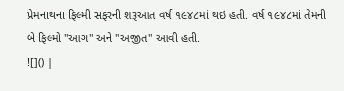પ્રેમનાથના ફિલ્મી સફરની શરૂઆત વર્ષ ૧૯૪૮માં થઇ હતી. વર્ષ ૧૯૪૮માં તેમની બે ફિલ્મો "આગ" અને "અજીત" આવી હતી.
![]() |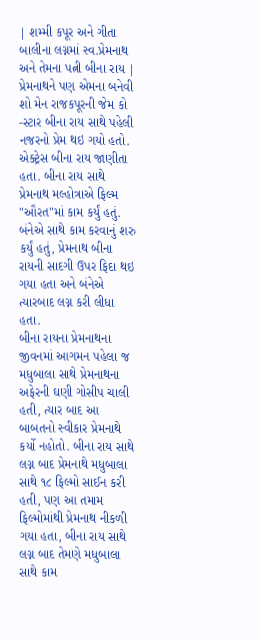| શમ્મી કપૂર અને ગીતા બાલીના લગ્નમાં સ્વ.પ્રેમનાથ અને તેમના પત્ની બીના રાય |
પ્રેમનાથને પણ એમના બનેવી શો મેન રાજકપૂરની જેમ કો -સ્ટાર બીના રાય સાથે પહેલી નજરનો પ્રેમ થઇ ગયો હતો. એક્ટ્રેસ બીના રાય જાણીતા હતા. બીના રાય સાથે પ્રેમનાથ મલ્હોત્રાએ ફિલ્મ "ઔરત"માં કામ કર્યું હતું. બંનેએ સાથે કામ કરવાનું શરુ કર્યું હતું, પ્રેમનાથ બીના રાયની સાદગી ઉપર ફિદા થઇ ગયા હતા અને બંનેએ ત્યારબાદ લગ્ન કરી લીધા હતા.
બીના રાયના પ્રેમનાથના જીવનમાં આગમન પહેલા જ મધુબાલા સાથે પ્રેમનાથના અફેરની ઘણી ગોસીપ ચાલી હતી, ત્યાર બાદ આ બાબતનો સ્વીકાર પ્રેમનાથે કર્યો નહોતો. બીના રાય સાથે લગ્ન બાદ પ્રેમનાથે મધુબાલા સાથે ૧૮ ફિલ્મો સાઈન કરી હતી, પણ આ તમામ ફિલ્મોમાંથી પ્રેમનાથ નીકળી ગયા હતા, બીના રાય સાથે લગ્ન બાદ તેમણે મધુબાલા સાથે કામ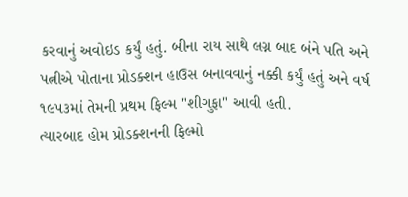કરવાનું અવોઇડ કર્યું હતું. બીના રાય સાથે લગ્ન બાદ બંને પતિ અને પત્નીએ પોતાના પ્રોડક્શન હાઉસ બનાવવાનું નક્કી કર્યું હતું અને વર્ષ ૧૯૫૩માં તેમની પ્રથમ ફિલ્મ "શીગુફા" આવી હતી.
ત્યારબાદ હોમ પ્રોડક્શનની ફિલ્મો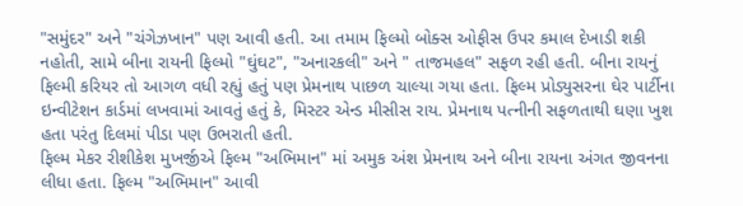"સમુંદર" અને "ચંગેઝખાન" પણ આવી હતી. આ તમામ ફિલ્મો બોક્સ ઓફીસ ઉપર કમાલ દેખાડી શકી નહોતી, સામે બીના રાયની ફિલ્મો "ઘુંઘટ", "અનારકલી" અને " તાજમહલ" સફળ રહી હતી. બીના રાયનું ફિલ્મી કરિયર તો આગળ વધી રહ્યું હતું પણ પ્રેમનાથ પાછળ ચાલ્યા ગયા હતા. ફિલ્મ પ્રોડ્યુસરના ઘેર પાર્ટીના ઇન્વીટેશન કાર્ડમાં લખવામાં આવતું હતું કે, મિસ્ટર એન્ડ મીસીસ રાય. પ્રેમનાથ પત્નીની સફળતાથી ઘણા ખુશ હતા પરંતુ દિલમાં પીડા પણ ઉભરાતી હતી.
ફિલ્મ મેકર રીશીકેશ મુખર્જીએ ફિલ્મ "અભિમાન" માં અમુક અંશ પ્રેમનાથ અને બીના રાયના અંગત જીવનના લીધા હતા. ફિલ્મ "અભિમાન" આવી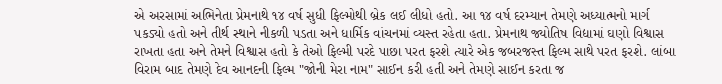એ અરસામાં અભિનેતા પ્રેમનાથે ૧૪ વર્ષ સુધી ફિલ્મોથી બ્રેક લઈ લીધો હતો. આ ૧૪ વર્ષ દરમ્યાન તેમણે અધ્યાત્મનો માર્ગ પકડ્યો હતો અને તીર્થ સ્થાને નીકળી પડતા અને ધાર્મિક વાંચનમાં વ્યસ્ત રહેતા હતા. પ્રેમનાથ જ્યોતિષ વિદ્યામાં ઘણો વિશ્વાસ રાખતા હતા અને તેમને વિશ્વાસ હતો કે તેઓ ફિલ્મી પરદે પાછા પરત ફરશે ત્યારે એક જબરજસ્ત ફિલ્મ સાથે પરત ફરશે. લાંબા વિરામ બાદ તેમણે દેવ આનદની ફિલ્મ "જોની મેરા નામ" સાઈન કરી હતી અને તેમણે સાઈન કરતા જ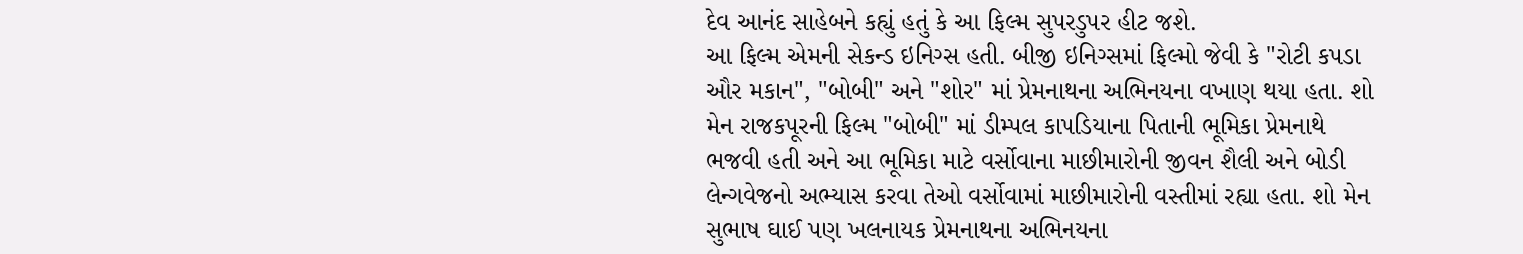દેવ આનંદ સાહેબને કહ્યું હતું કે આ ફિલ્મ સુપરડુપર હીટ જશે.
આ ફિલ્મ એમની સેકન્ડ ઇનિગ્સ હતી. બીજી ઇનિગ્સમાં ફિલ્મો જેવી કે "રોટી કપડા ઔર મકાન", "બોબી" અને "શોર" માં પ્રેમનાથના અભિનયના વખાણ થયા હતા. શો મેન રાજકપૂરની ફિલ્મ "બોબી" માં ડીમ્પલ કાપડિયાના પિતાની ભૂમિકા પ્રેમનાથે ભજવી હતી અને આ ભૂમિકા માટે વર્સોવાના માછીમારોની જીવન શૈલી અને બોડી લેન્ગવેજનો અભ્યાસ કરવા તેઓ વર્સોવામાં માછીમારોની વસ્તીમાં રહ્યા હતા. શો મેન સુભાષ ઘાઈ પણ ખલનાયક પ્રેમનાથના અભિનયના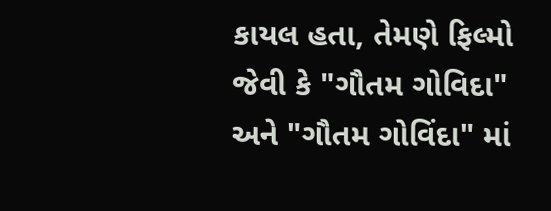કાયલ હતા, તેમણે ફિલ્મો જેવી કે "ગૌતમ ગોવિદા" અને "ગૌતમ ગોવિંદા" માં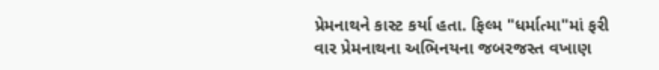પ્રેમનાથને કાસ્ટ કર્યા હતા. ફિલ્મ "ધર્માત્મા"માં ફરી વાર પ્રેમનાથના અભિનયના જબરજસ્ત વખાણ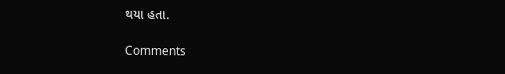થયા હતા.

Comments